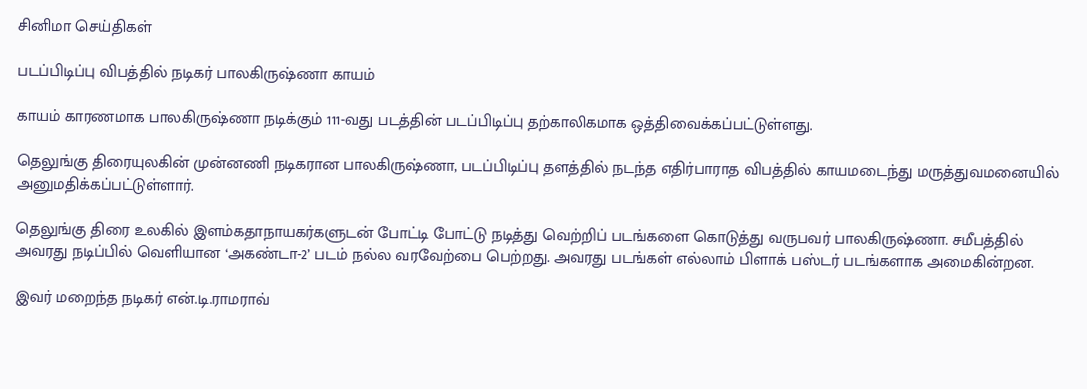சினிமா செய்திகள்

படப்பிடிப்பு விபத்தில் நடிகர் பாலகிருஷ்ணா காயம்

காயம் காரணமாக பாலகிருஷ்ணா நடிக்கும் 111-வது படத்தின் படப்பிடிப்பு தற்காலிகமாக ஒத்திவைக்கப்பட்டுள்ளது.

தெலுங்கு திரையுலகின் முன்னணி நடிகரான பாலகிருஷ்ணா, படப்பிடிப்பு தளத்தில் நடந்த எதிர்பாராத விபத்தில் காயமடைந்து மருத்துவமனையில் அனுமதிக்கப்பட்டுள்ளார்.

தெலுங்கு திரை உலகில் இளம்கதாநாயகர்களுடன் போட்டி போட்டு நடித்து வெற்றிப் படங்களை கொடுத்து வருபவர் பாலகிருஷ்ணா. சமீபத்தில் அவரது நடிப்பில் வெளியான ‘அகண்டா-2’ படம் நல்ல வரவேற்பை பெற்றது. அவரது படங்கள் எல்லாம் பிளாக் பஸ்டர் படங்களாக அமைகின்றன.

இவர் மறைந்த நடிகர் என்.டி.ராமராவ்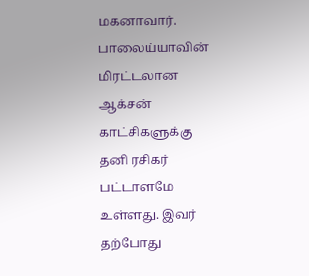மகனாவார். பாலைய்யாவின் மிரட்டலான ஆக்சன் காட்சிகளுக்கு தனி ரசிகர் பட்டாளமே உள்ளது. இவர் தற்போது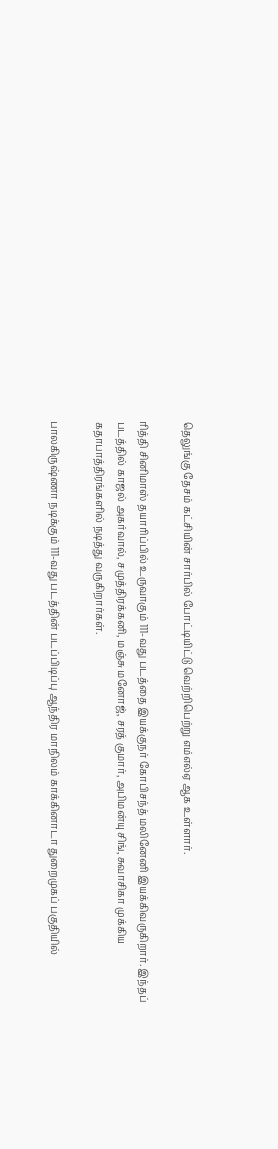தெலுங்கு தேசம் கட்சியின் சார்பில் போட்டியிட்டு வெற்றிபெற்று எம்எல்ஏ ஆக உள்ளார்.

ரித்தி சினிமாஸ் தயாரிப்பில் உருவாகும் 111-வது படத்தை இயக்குநர் கோபிசந்த் மலினேனி இயக்கிவருகிறார். இந்தப் படத்தில் காஜல் அகர்வால், சமுத்திரக்கனி, மஞ்சு மனோஜ், சரத் குமார், அபிமன்யு சிங், சுவாசிகா முக்கிய கதாபாத்திரங்களில் நடித்து வருகிறார்கள்.

பாலகிருஷ்ணா நடிக்கும் 111-வது படத்தின் படப்பிடிப்பு ஆந்திர மாநிலம் காக்கினாடா துறைமுகப் பகுதியில்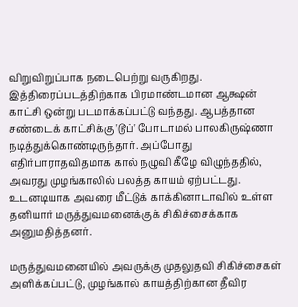விறுவிறுப்பாக நடைபெற்று வருகிறது. இத்திரைப்படத்திற்காக பிரமாண்டமான ஆக்ஷன் காட்சி ஒன்று படமாக்கப்பட்டு வந்தது. ஆபத்தான சண்டைக் காட்சிக்கு 'டூப்' போடாமல் பாலகிருஷ்ணா நடித்துக்கொண்டிருந்தார். அப்போது எதிர்பாராதவிதமாக கால் நழுவி கீழே விழுந்ததில், அவரது முழங்காலில் பலத்த காயம் ஏற்பட்டது. உடனடியாக அவரை மீட்டுக் காக்கினாடாவில் உள்ள தனியார் மருத்துவமனைக்குக் சிகிச்சைக்காக அனுமதித்தனர்.

மருத்துவமனையில் அவருக்கு முதலுதவி சிகிச்சைகள் அளிக்கப்பட்டு, முழங்கால் காயத்திற்கான தீவிர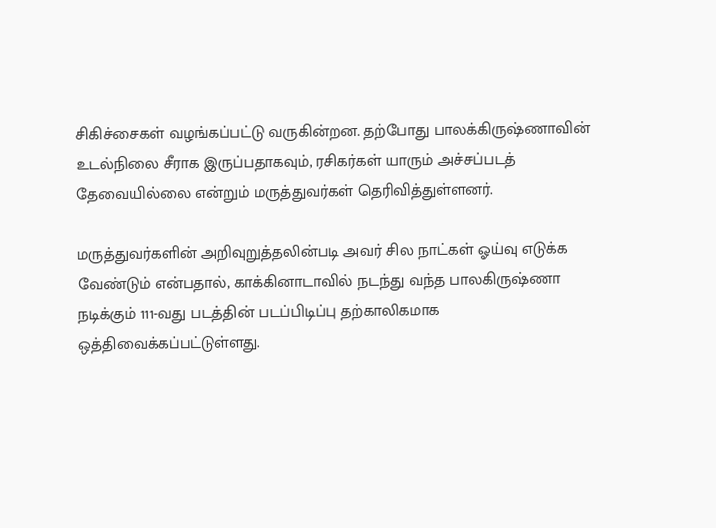சிகிச்சைகள் வழங்கப்பட்டு வருகின்றன. தற்போது பாலக்கிருஷ்ணாவின் உடல்நிலை சீராக இருப்பதாகவும், ரசிகர்கள் யாரும் அச்சப்படத் தேவையில்லை என்றும் மருத்துவர்கள் தெரிவித்துள்ளனர்.

மருத்துவர்களின் அறிவுறுத்தலின்படி அவர் சில நாட்கள் ஓய்வு எடுக்க வேண்டும் என்பதால், காக்கினாடாவில் நடந்து வந்த பாலகிருஷ்ணா நடிக்கும் 111-வது படத்தின் படப்பிடிப்பு தற்காலிகமாக ஒத்திவைக்கப்பட்டுள்ளது.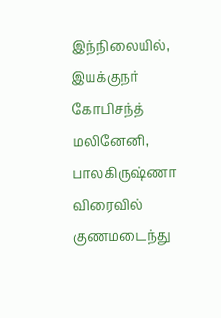இந்நிலையில், இயக்குநர் கோபிசந்த் மலினேனி, பாலகிருஷ்ணா விரைவில் குணமடைந்து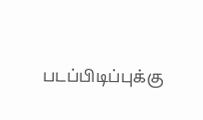படப்பிடிப்புக்கு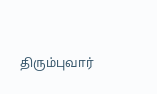திரும்புவார்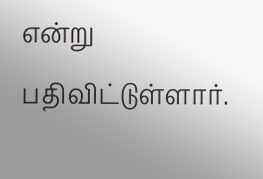என்று பதிவிட்டுள்ளார்.